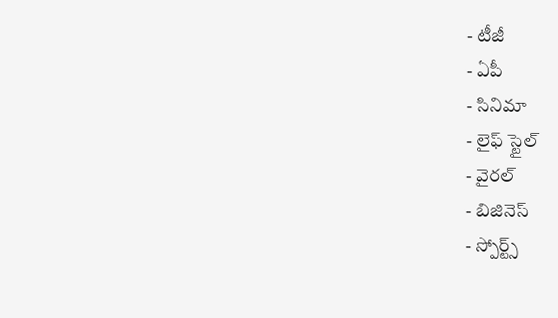- టీజీ
- ఏపీ
- సినిమా
- లైఫ్ స్టైల్
- వైరల్
- బిజినెస్
- స్పోర్ట్స్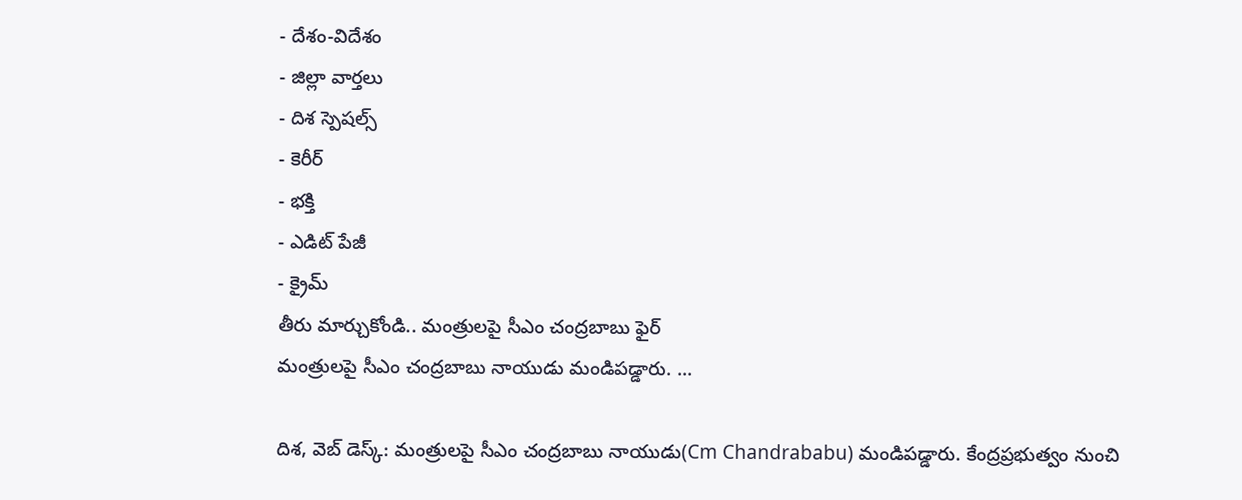- దేశం-విదేశం
- జిల్లా వార్తలు
- దిశ స్పెషల్స్
- కెరీర్
- భక్తి
- ఎడిట్ పేజీ
- క్రైమ్
తీరు మార్చుకోండి.. మంత్రులపై సీఎం చంద్రబాబు ఫైర్
మంత్రులపై సీఎం చంద్రబాబు నాయుడు మండిపడ్డారు. ...

దిశ, వెబ్ డెస్క్: మంత్రులపై సీఎం చంద్రబాబు నాయుడు(Cm Chandrababu) మండిపడ్డారు. కేంద్రప్రభుత్వం నుంచి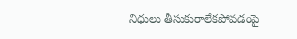నిధులు తీసుకురాలేకపోవడంపై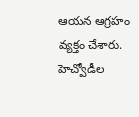ఆయన ఆగ్రహం వ్యక్తం చేశారు. హెచ్వోడీల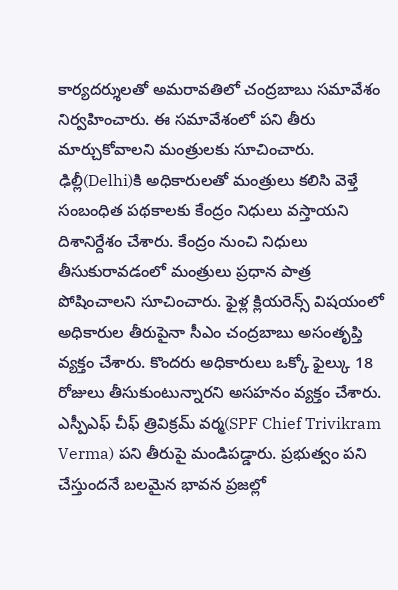కార్యదర్శులతో అమరావతిలో చంద్రబాబు సమావేశం నిర్వహించారు. ఈ సమావేశంలో పని తీరు మార్చుకోవాలని మంత్రులకు సూచించారు. ఢిల్లీ(Delhi)కి అధికారులతో మంత్రులు కలిసి వెళ్తే సంబంధిత పథకాలకు కేంద్రం నిధులు వస్తాయని దిశానిర్దేశం చేశారు. కేంద్రం నుంచి నిధులు తీసుకురావడంలో మంత్రులు ప్రధాన పాత్ర పోషించాలని సూచించారు. ఫైళ్ల క్లియరెన్స్ విషయంలో అధికారుల తీరుపైనా సీఎం చంద్రబాబు అసంతృప్తి వ్యక్తం చేశారు. కొందరు అధికారులు ఒక్కో ఫైల్కు 18 రోజులు తీసుకుంటున్నారని అసహనం వ్యక్తం చేశారు. ఎస్పీఎఫ్ చీఫ్ త్రివిక్రమ్ వర్మ(SPF Chief Trivikram Verma) పని తీరుపై మండిపడ్డారు. ప్రభుత్వం పని చేస్తుందనే బలమైన భావన ప్రజల్లో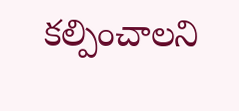కల్పించాలని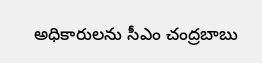అధికారులను సీఎం చంద్రబాబు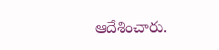ఆదేశించారు.